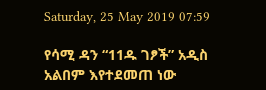Saturday, 25 May 2019 07:59

የሳሚ ዳን “11ዱ ገፆች” አዲስ አልበም እየተደመጠ ነው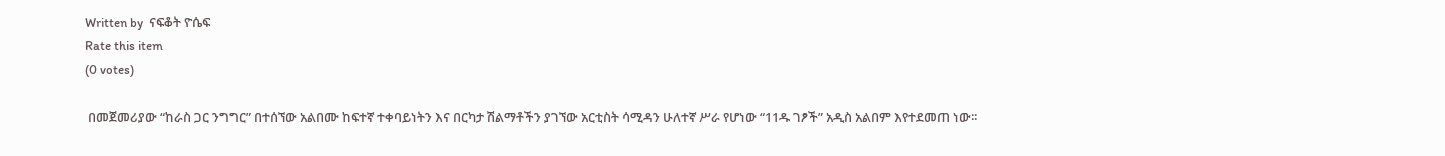Written by  ናፍቆት ዮሴፍ
Rate this item
(0 votes)

 በመጀመሪያው “ከራስ ጋር ንግግር” በተሰኘው አልበሙ ከፍተኛ ተቀባይነትን እና በርካታ ሽልማቶችን ያገኘው አርቲስት ሳሚዳን ሁለተኛ ሥራ የሆነው “11ዱ ገፆች” አዲስ አልበም እየተደመጠ ነው፡፡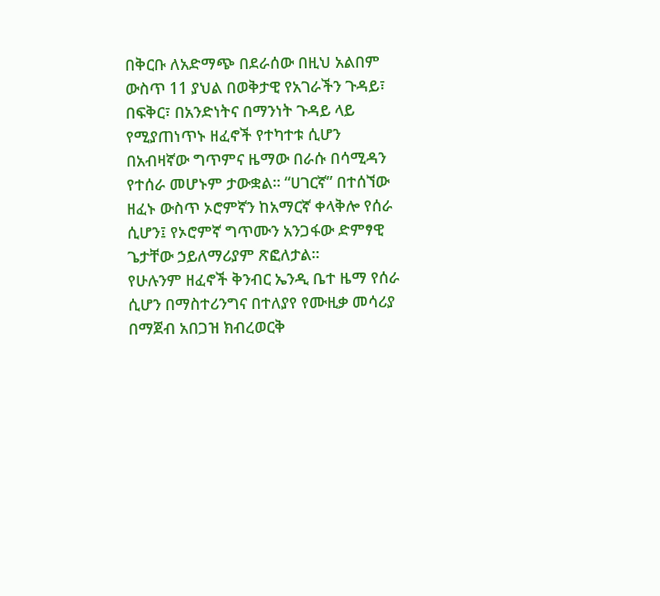በቅርቡ ለአድማጭ በደራሰው በዚህ አልበም ውስጥ 11 ያህል በወቅታዊ የአገራችን ጉዳይ፣ በፍቅር፣ በአንድነትና በማንነት ጉዳይ ላይ የሚያጠነጥኑ ዘፈኖች የተካተቱ ሲሆን በአብዛኛው ግጥምና ዜማው በራሱ በሳሚዳን የተሰራ መሆኑም ታውቋል፡፡ “ሀገርኛ” በተሰኘው ዘፈኑ ውስጥ ኦሮምኛን ከአማርኛ ቀላቅሎ የሰራ ሲሆን፤ የኦሮምኛ ግጥሙን አንጋፋው ድምፃዊ ጌታቸው ኃይለማሪያም ጽፎለታል፡፡
የሁሉንም ዘፈኖች ቅንብር ኤንዲ ቤተ ዜማ የሰራ ሲሆን በማስተሪንግና በተለያየ የሙዚቃ መሳሪያ በማጀብ አበጋዝ ክብረወርቅ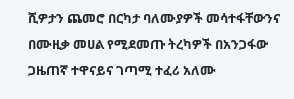ሺዎታን ጨመሮ በርካታ ባለሙያዎች መሳተፋቸውንና በሙዚቃ መሀል የሚደመጡ ትረካዎች በአንጋፋው ጋዜጠኛ ተዋናይና ገጣሚ ተፈሪ አለሙ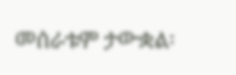መሰራቱም ታውቋል፡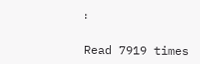፡

Read 7919 times